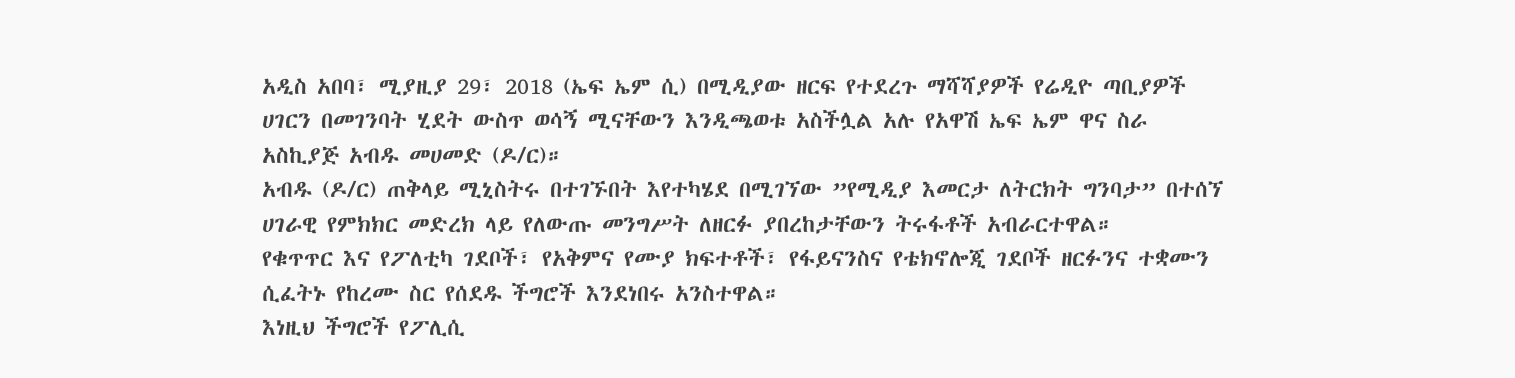አዲስ አበባ፣ ሚያዚያ 29፣ 2018 (ኤፍ ኤም ሲ) በሚዲያው ዘርፍ የተደረጉ ማሻሻያዎች የሬዲዮ ጣቢያዎች ሀገርን በመገንባት ሂደት ውስጥ ወሳኝ ሚናቸውን እንዲጫወቱ አስችሏል አሉ የአዋሽ ኤፍ ኤም ዋና ስራ አስኪያጅ አብዱ መሀመድ (ዶ/ር)።
አብዱ (ዶ/ር) ጠቅላይ ሚኒስትሩ በተገኙበት እየተካሄደ በሚገኘው ”የሚዲያ እመርታ ለትርክት ግንባታ” በተሰኘ ሀገራዊ የምክክር መድረክ ላይ የለውጡ መንግሥት ለዘርፉ ያበረከታቸውን ትሩፋቶች አብራርተዋል።
የቁጥጥር እና የፖለቲካ ገደቦች፣ የአቅምና የሙያ ክፍተቶች፣ የፋይናንስና የቴክኖሎጂ ገደቦች ዘርፉንና ተቋሙን ሲፈትኑ የከረሙ ስር የሰደዱ ችግሮች እንደነበሩ አንስተዋል።
እነዚህ ችግሮች የፖሊሲ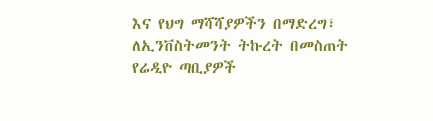እና የህግ ማሻሻያዎችን በማድረግ፣ ለኢንቨስትመንት ትኩረት በመስጠት የሬዲዮ ጣቢያዎች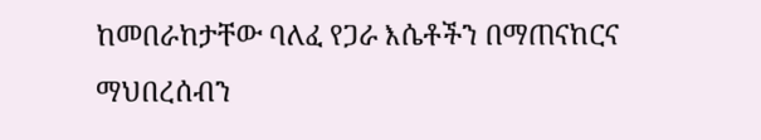ከመበራከታቸው ባለፈ የጋራ እሴቶችን በማጠናከርና ማህበረሰብን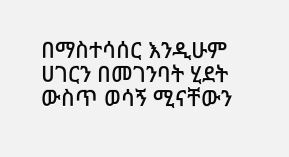በማስተሳሰር እንዲሁም ሀገርን በመገንባት ሂደት ውስጥ ወሳኝ ሚናቸውን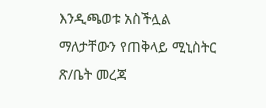እንዲጫወቱ አስችሏል ማለታቸውን የጠቅላይ ሚኒስትር ጽ/ቤት መረጃ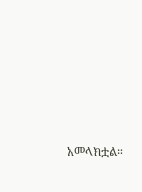አመላክቷል።